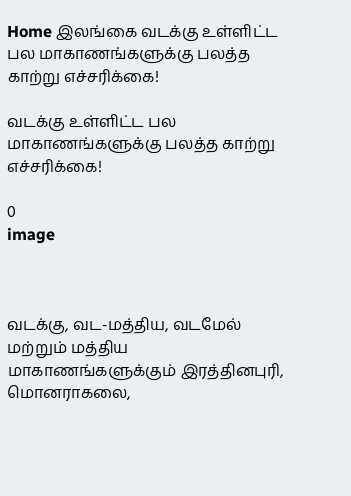Home இலங்கை வடக்கு உள்ளிட்ட பல மாகாணங்களுக்கு பலத்த காற்று எச்சரிக்கை!

வடக்கு உள்ளிட்ட பல மாகாணங்களுக்கு பலத்த காற்று எச்சரிக்கை!

0
image



வடக்கு, வட-மத்திய, வடமேல் மற்றும் மத்திய மாகாணங்களுக்கும் இரத்தினபுரி, மொனராகலை,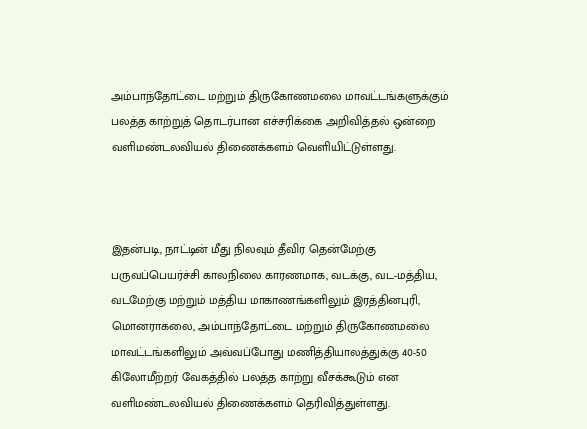அம்பாந்தோட்டை மற்றும் திருகோணமலை மாவட்டங்களுக்கும் பலத்த காற்றுத் தொடர்பான எச்சரிக்கை அறிவித்தல் ஒன்றை வளிமண்டலவியல் திணைக்களம் வெளியிட்டுள்ளது.



இதன்படி, நாட்டின் மீது நிலவும் தீவிர தென்மேற்கு பருவப்பெயர்ச்சி காலநிலை காரணமாக, வடக்கு, வட-மத்திய, வடமேற்கு மற்றும் மத்திய மாகாணங்களிலும் இரத்தினபுரி, மொனராகலை, அம்பாந்தோட்டை மற்றும் திருகோணமலை மாவட்டங்களிலும் அவ்வப்போது மணித்தியாலத்துக்கு 40-50 கிலோமீற்றர் வேகத்தில் பலத்த காற்று வீசக்கூடும் என வளிமண்டலவியல் திணைக்களம் தெரிவித்துள்ளது.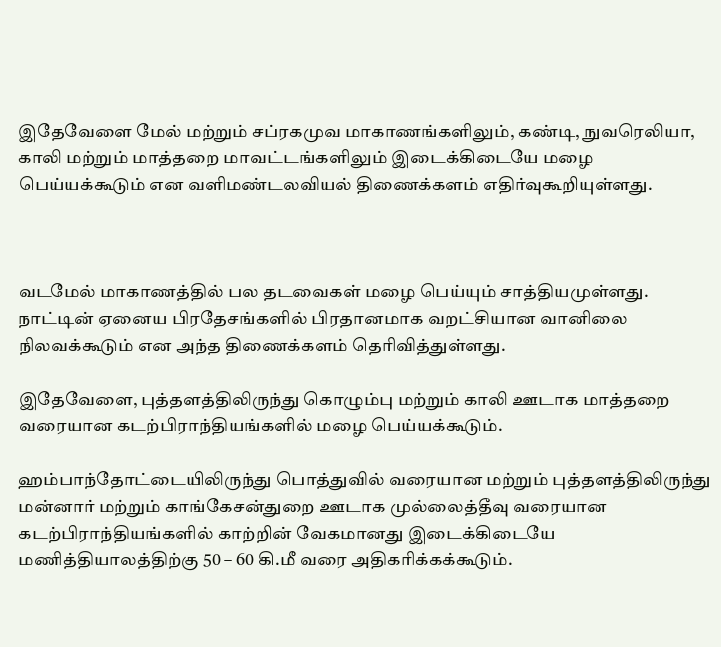இதேவேளை மேல் மற்றும் சப்ரகமுவ மாகாணங்களிலும், கண்டி, நுவரெலியா, காலி மற்றும் மாத்தறை மாவட்டங்களிலும் இடைக்கிடையே மழை பெய்யக்கூடும் என வளிமண்டலவியல் திணைக்களம் எதிர்வுகூறியுள்ளது.



வடமேல் மாகாணத்தில் பல தடவைகள் மழை பெய்யும் சாத்தியமுள்ளது. நாட்டின் ஏனைய பிரதேசங்களில் பிரதானமாக வறட்சியான வானிலை நிலவக்கூடும் என அந்த திணைக்களம் தெரிவித்துள்ளது.

இதேவேளை, புத்தளத்திலிருந்து கொழும்பு மற்றும் காலி ஊடாக மாத்தறை வரையான கடற்பிராந்தியங்களில் மழை பெய்யக்கூடும்.

ஹம்பாந்தோட்டையிலிருந்து பொத்துவில் வரையான மற்றும் புத்தளத்திலிருந்து மன்னார் மற்றும் காங்கேசன்துறை ஊடாக முல்லைத்தீவு வரையான கடற்பிராந்தியங்களில் காற்றின் வேகமானது இடைக்கிடையே மணித்தியாலத்திற்கு 50 – 60 கி.மீ வரை அதிகரிக்கக்கூடும்.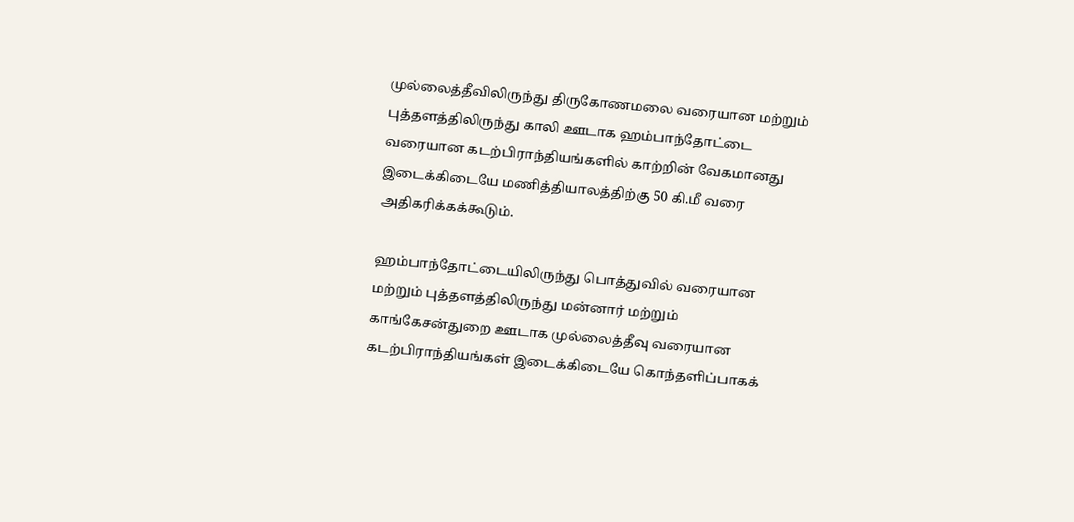முல்லைத்தீவிலிருந்து திருகோணமலை வரையான மற்றும் புத்தளத்திலிருந்து காலி ஊடாக ஹம்பாந்தோட்டை வரையான கடற்பிராந்தியங்களில் காற்றின் வேகமானது இடைக்கிடையே மணித்தியாலத்திற்கு 50 கி.மீ வரை அதிகரிக்கக்கூடும்.

ஹம்பாந்தோட்டையிலிருந்து பொத்துவில் வரையான மற்றும் புத்தளத்திலிருந்து மன்னார் மற்றும் காங்கேசன்துறை ஊடாக முல்லைத்தீவு வரையான கடற்பிராந்தியங்கள் இடைக்கிடையே கொந்தளிப்பாகக்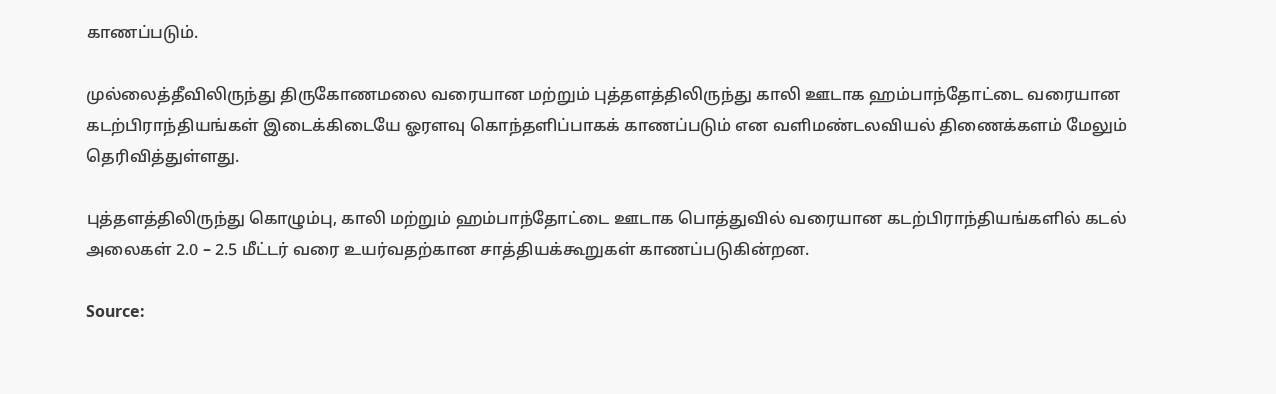காணப்படும்.

முல்லைத்தீவிலிருந்து திருகோணமலை வரையான மற்றும் புத்தளத்திலிருந்து காலி ஊடாக ஹம்பாந்தோட்டை வரையான கடற்பிராந்தியங்கள் இடைக்கிடையே ஓரளவு கொந்தளிப்பாகக் காணப்படும் என வளிமண்டலவியல் திணைக்களம் மேலும் தெரிவித்துள்ளது.

புத்தளத்திலிருந்து கொழும்பு, காலி மற்றும் ஹம்பாந்தோட்டை ஊடாக பொத்துவில் வரையான கடற்பிராந்தியங்களில் கடல் அலைகள் 2.0 – 2.5 மீட்டர் வரை உயர்வதற்கான சாத்தியக்கூறுகள் காணப்படுகின்றன.

Source: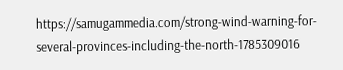https://samugammedia.com/strong-wind-warning-for-several-provinces-including-the-north-1785309016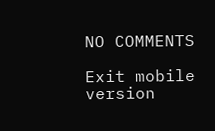NO COMMENTS

Exit mobile version